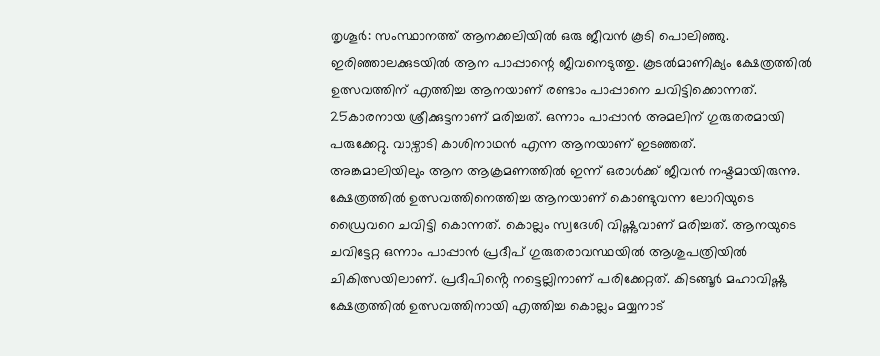തൃശൂർ: സംസ്ഥാനത്ത് ആനക്കലിയിൽ ഒരു ജീവൻ കൂടി പൊലിഞ്ഞു. ഇരിഞ്ഞാലക്കുടയിൽ ആന പാപ്പാന്റെ ജീവനെടുത്തു. കൂടൽമാണിക്യം ക്ഷേത്രത്തിൽ ഉത്സവത്തിന് എത്തിച്ച ആനയാണ് രണ്ടാം പാപ്പാനെ ചവിട്ടിക്കൊന്നത്. 25കാരനായ ശ്രീക്കുട്ടനാണ് മരിച്ചത്. ഒന്നാം പാപ്പാൻ അമലിന് ഗുരുതരമായി പരുക്കേറ്റു. വാഴ്വാടി കാശിനാഥൻ എന്ന ആനയാണ് ഇടഞ്ഞത്.
അങ്കമാലിയിലും ആന ആക്രമണത്തിൽ ഇന്ന് ഒരാൾക്ക് ജീവൻ നഷ്ടമായിരുന്നു. ക്ഷേത്രത്തിൽ ഉത്സവത്തിനെത്തിച്ച ആനയാണ് കൊണ്ടുവന്ന ലോറിയുടെ ഡ്രൈവറെ ചവിട്ടി കൊന്നത്. കൊല്ലം സ്വദേശി വിഷ്ണുവാണ് മരിച്ചത്. ആനയുടെ ചവിട്ടേറ്റ ഒന്നാം പാപ്പാൻ പ്രദീപ് ഗുരുതരാവസ്ഥയിൽ ആശുപത്രിയിൽ ചികിത്സയിലാണ്. പ്രദീപിൻ്റെ നട്ടെല്ലിനാണ് പരിക്കേറ്റത്. കിടങ്ങൂർ മഹാവിഷ്ണു ക്ഷേത്രത്തിൽ ഉത്സവത്തിനായി എത്തിച്ച കൊല്ലം മയ്യനാട്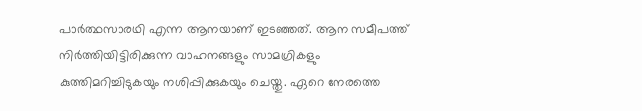പാർത്ഥസാരഥി എന്ന ആനയാണ് ഇടഞ്ഞത്. ആന സമീപത്ത് നിർത്തിയിട്ടിരിക്കുന്ന വാഹനങ്ങളും സാമഗ്രികളും കുത്തിമറിച്ചിടുകയും നശിപ്പിക്കുകയും ചെയ്തു. ഏറെ നേരത്തെ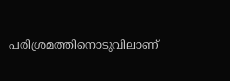പരിശ്രമത്തിനൊടുവിലാണ്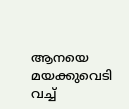ആനയെ മയക്കുവെടി വച്ച്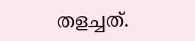തളച്ചത്.